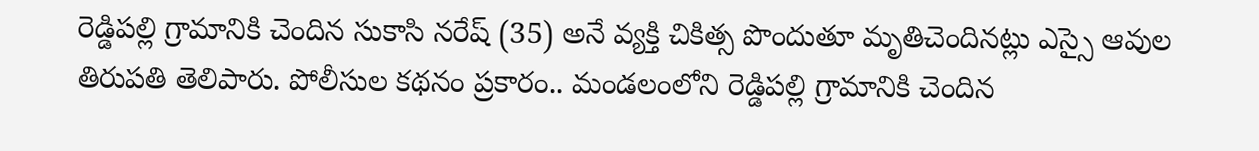రెడ్డిపల్లి గ్రామానికి చెందిన సుకాసి నరేష్ (35) అనే వ్యక్తి చికిత్స పొందుతూ మృతిచెందినట్లు ఎస్సై ఆవుల తిరుపతి తెలిపారు. పోలీసుల కథనం ప్రకారం.. మండలంలోని రెడ్డిపల్లి గ్రామానికి చెందిన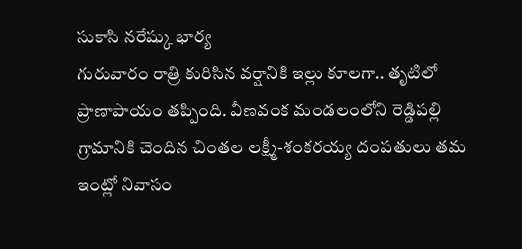సుకాసి నరేష్కు భార్య
గురువారం రాత్రి కురిసిన వర్షానికి ఇల్లు కూలగా.. తృటిలో ప్రాణాపాయం తప్పింది. వీణవంక మండలంలోని రెడ్డిపల్లి గ్రామానికి చెందిన చింతల లక్ష్మీ-శంకరయ్య దంపతులు తమ ఇంట్లో నివాసం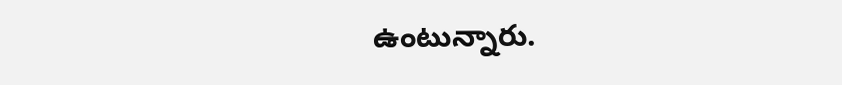ఉంటున్నారు.